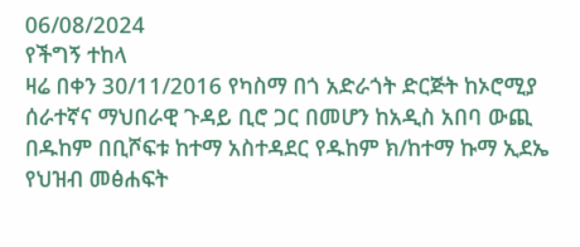06/08/2024
የችግኝ ተከላ
ዛሬ በቀን 30/11/2016 የካስማ በጎ አድራጎት ድርጅት ከኦሮሚያ ሰራተኛና ማህበራዊ ጉዳይ ቢሮ ጋር በመሆን ከአዲስ አበባ ውጪ በዱከም በቢሾፍቱ ከተማ አስተዳደር የዱከም ክ/ከተማ ኩማ ኢደኤ የህዝብ መፅሐፍት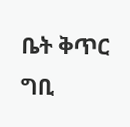ቤት ቅጥር ግቢ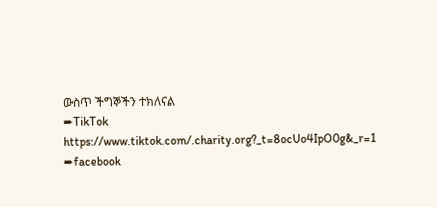ውስጥ ችግኞችን ተክለናል
➨TikTok
https://www.tiktok.com/.charity.org?_t=8ocUo4IpO0g&_r=1
➨facebook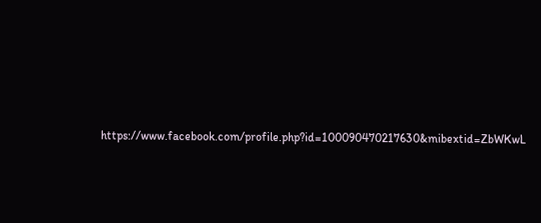https://www.facebook.com/profile.php?id=100090470217630&mibextid=ZbWKwL